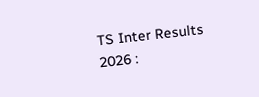TS Inter Results 2026 :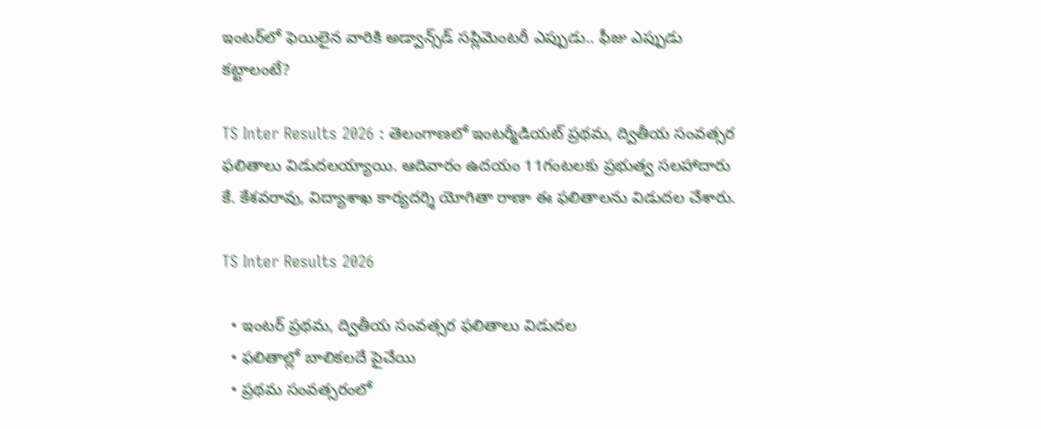ఇంటర్‌లో ఫెయిలైన వారికి అడ్వాన్స్‌డ్ సప్లిమెంటరీ ఎప్పుడు.. ఫీజు ఎప్పుడు కట్టాలంటే?

TS Inter Results 2026 : తెలంగాణలో ఇంటర్మీడియట్ ప్రథమ, ద్వితీయ సంవత్సర ఫలితాలు విడుదలయ్యాయి. ఆదివారం ఉదయం 11గంటలకు ప్రభుత్వ సలహాదారు కే. కేశవరావు, విద్యాశాఖ కార్యదర్శి యోగితా రాణా ఈ ఫలితాలను విడుదల చేశారు.

TS Inter Results 2026

  • ఇంటర్ ప్రథమ, ద్వితీయ సంవత్సర ఫలితాలు విడుదల
  • ఫలితాల్లో బాలికలదే పైచేయి
  • ప్రథమ సంవత్సరంలో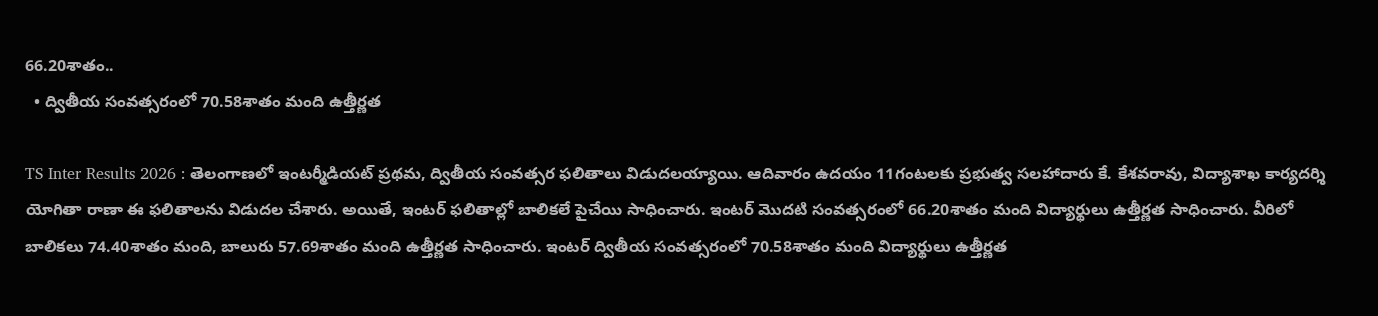66.20శాతం..
  • ద్వితీయ సంవత్సరంలో 70.58శాతం మంది ఉత్తీర్ణత

TS Inter Results 2026 : తెలంగాణలో ఇంటర్మీడియట్ ప్రథమ, ద్వితీయ సంవత్సర ఫలితాలు విడుదలయ్యాయి. ఆదివారం ఉదయం 11గంటలకు ప్రభుత్వ సలహాదారు కే. కేశవరావు, విద్యాశాఖ కార్యదర్శి యోగితా రాణా ఈ ఫలితాలను విడుదల చేశారు. అయితే, ఇంటర్‌ ఫలితాల్లో బాలికలే పైచేయి సాధించారు. ఇంటర్ మొదటి సంవత్సరంలో 66.20శాతం మంది విద్యార్థులు ఉత్తీర్ణత సాధించారు. వీరిలో బాలికలు 74.40శాతం మంది, బాలురు 57.69శాతం మంది ఉత్తీర్ణత సాధించారు. ఇంటర్ ద్వితీయ సంవత్సరంలో 70.58శాతం మంది విద్యార్థులు ఉత్తీర్ణత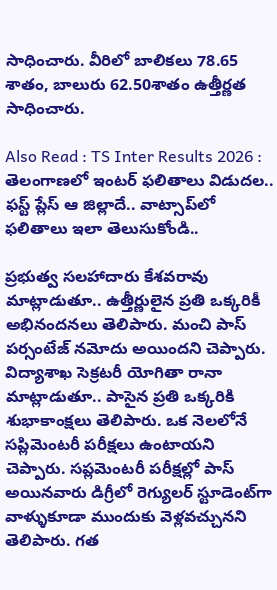సాధించారు. వీరిలో బాలికలు 78.65 శాతం, బాలురు 62.50శాతం ఉత్తీర్ణత సాధించారు.

Also Read : TS Inter Results 2026 : తెలంగాణలో ఇంటర్ ఫలితాలు విడుదల.. ఫస్ట్ ప్లేస్ ఆ జిల్లాదే.. వాట్సాప్‌లో ఫలితాలు ఇలా తెలుసుకోండి..

ప్రభుత్వ సలహాదారు కేశవరావు మాట్లాడుతూ.. ఉత్తీర్ణులైన ప్రతి ఒక్కరికీ అభినందనలు తెలిపారు. మంచి పాస్ పర్సంటేజ్ నమోదు అయిందని చెప్పారు.
విద్యాశాఖ సెక్రటరీ యోగితా రానా మాట్లాడుతూ.. పాసైన ప్రతి ఒక్కరికి శుభాకాంక్షలు తెలిపారు. ఒక నెలలోనే సప్లిమెంటరీ పరీక్షలు ఉంటాయని చెప్పారు. సప్లమెంటరీ పరీక్షల్లో పాస్ అయినవారు డిగ్రీలో రెగ్యులర్ స్టూడెంట్‌గా వాళ్ళుకూడా ముందుకు వెళ్లవచ్చునని తెలిపారు. గత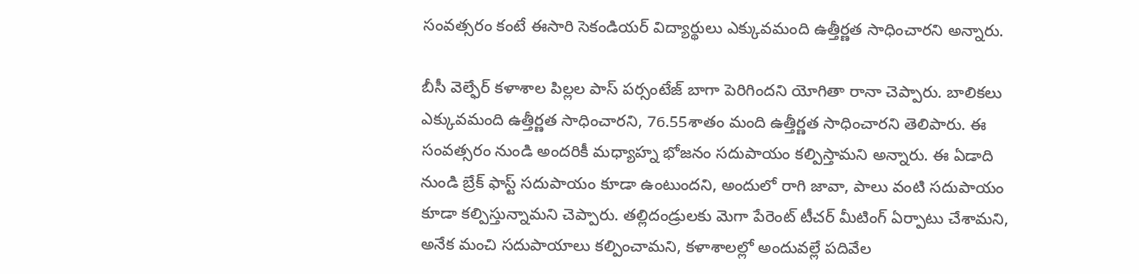సంవత్సరం కంటే ఈసారి సెకండియర్ విద్యార్థులు ఎక్కువమంది ఉత్తీర్ణత సాధించారని అన్నారు.

బీసీ వెల్ఫేర్ కళాశాల పిల్లల పాస్ పర్సంటేజ్ బాగా పెరిగిందని యోగితా రానా చెప్పారు. బాలికలు ఎక్కువమంది ఉత్తీర్ణత సాధించారని, 76.55శాతం మంది ఉత్తీర్ణత సాధించారని తెలిపారు. ఈ సంవత్సరం నుండి అందరికీ మధ్యాహ్న భోజనం సదుపాయం కల్పిస్తామని అన్నారు. ఈ ఏడాది నుండి బ్రేక్ ఫాస్ట్ సదుపాయం కూడా ఉంటుందని, అందులో రాగి జావా, పాలు వంటి సదుపాయం కూడా కల్పిస్తున్నామని చెప్పారు. తల్లిదండ్రులకు మెగా పేరెంట్ టీచర్ మీటింగ్ ఏర్పాటు చేశామని, అనేక మంచి సదుపాయాలు కల్పించామని, కళాశాలల్లో అందువల్లే పదివేల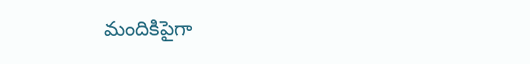మందికిపైగా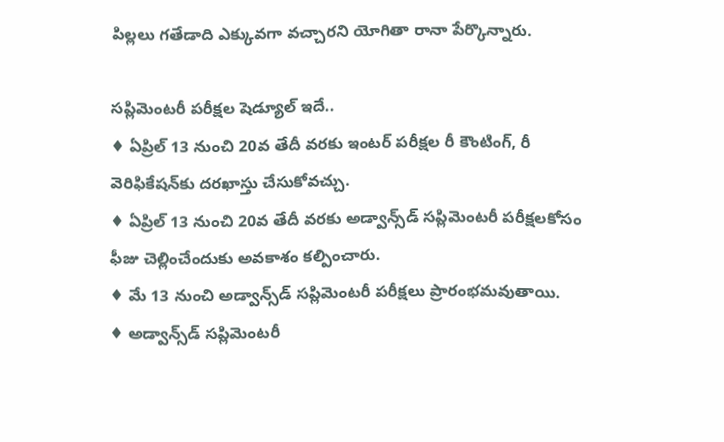పిల్లలు గతేడాది ఎక్కువగా వచ్చారని యోగితా రానా పేర్కొన్నారు.

సప్లిమెంటరీ పరీక్షల షెడ్యూల్‌ ఇదే..
♦ ఏప్రిల్ 13 నుంచి 20వ తేదీ వరకు ఇంటర్ పరీక్షల రీ కౌంటింగ్, రీ వెరిఫికేషన్‌కు దరఖాస్తు చేసుకోవచ్చు.
♦ ఏప్రిల్‌ 13 నుంచి 20వ తేదీ వరకు అడ్వాన్స్‌డ్‌ సప్లిమెంటరీ పరీక్షలకోసం ఫీజు చెల్లించేందుకు అవకాశం కల్పించారు.
♦ మే 13 నుంచి అడ్వాన్స్‌డ్‌ సప్లిమెంటరీ పరీక్షలు ప్రారంభమవుతాయి.
♦ అడ్వాన్స్‌డ్‌ సప్లిమెంటరీ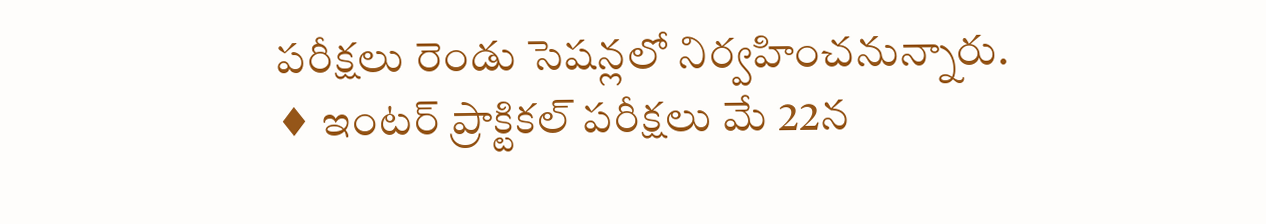పరీక్షలు రెండు సెషన్లలో నిర్వహించనున్నారు.
♦ ఇంటర్‌ ప్రాక్టికల్ పరీక్షలు మే 22న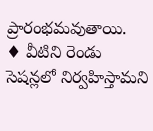ప్రారంభమవుతాయి.
♦ వీటిని రెండు సెషన్లలో నిర్వహిస్తామని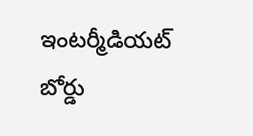ఇంటర్మీడియట్ బోర్డు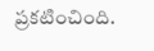ప్రకటించింది.